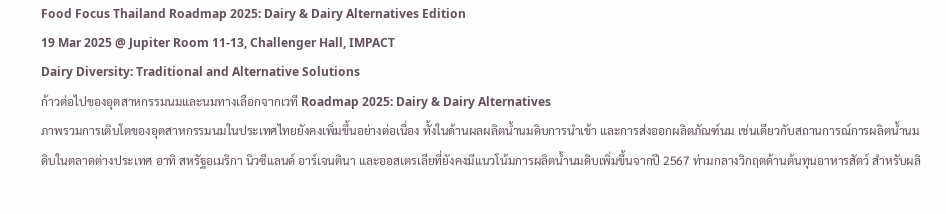Food Focus Thailand Roadmap 2025: Dairy & Dairy Alternatives Edition
19 Mar 2025 @ Jupiter Room 11-13, Challenger Hall, IMPACT
Dairy Diversity: Traditional and Alternative Solutions
ก้าวต่อไปของอุตสาหกรรมนมและนมทางเลือกจากเวที Roadmap 2025: Dairy & Dairy Alternatives
ภาพรวมการเติบโตของอุตสาหกรรมนมในประเทศไทยยังคงเพิ่มขึ้นอย่างต่อเนื่อง ทั้งในด้านผลผลิตน้ำนมดิบการนำเข้า และการส่งออกผลิตภัณฑ์นม เช่นเดียวกับสถานการณ์การผลิตน้ำนมดิบในตลาดต่างประเทศ อาทิ สหรัฐอเมริกา นิวซีแลนด์ อาร์เจนตินา และออสเตรเลียที่ยังคงมีแนวโน้มการผลิตน้ำนมดิบเพิ่มขึ้นจากปี 2567 ท่ามกลางวิกฤตด้านต้นทุนอาหารสัตว์ สำหรับผลิ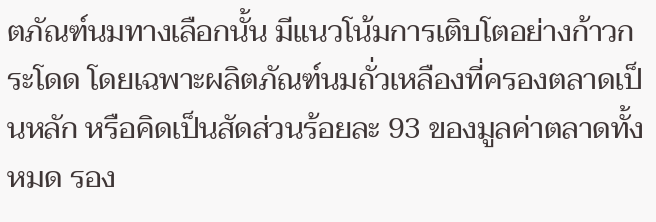ตภัณฑ์นมทางเลือกนั้น มีแนวโน้มการเติบโตอย่างก้าวกระโดด โดยเฉพาะผลิตภัณฑ์นมถั่วเหลืองที่ครองตลาดเป็นหลัก หรือคิดเป็นสัดส่วนร้อยละ 93 ของมูลค่าตลาดทั้งหมด รอง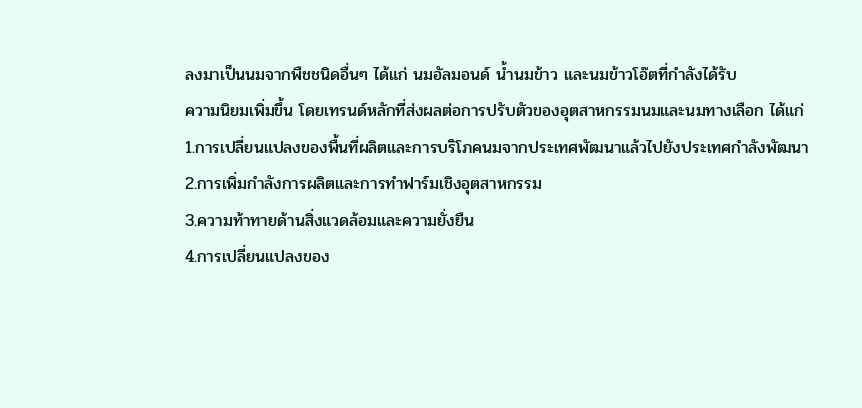ลงมาเป็นนมจากพืชชนิดอื่นๆ ได้แก่ นมอัลมอนด์ น้ำนมข้าว และนมข้าวโอ๊ตที่กำลังได้รับ
ความนิยมเพิ่มขึ้น โดยเทรนด์หลักที่ส่งผลต่อการปรับตัวของอุตสาหกรรมนมและนมทางเลือก ได้แก่
1.การเปลี่ยนแปลงของพื้นที่ผลิตและการบริโภคนมจากประเทศพัฒนาแล้วไปยังประเทศกำลังพัฒนา
2.การเพิ่มกำลังการผลิตและการทำฟาร์มเชิงอุตสาหกรรม
3.ความท้าทายด้านสิ่งแวดล้อมและความยั่งยืน
4.การเปลี่ยนแปลงของ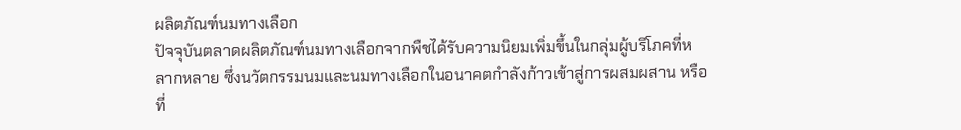ผลิตภัณฑ์นมทางเลือก
ปัจจุบันตลาดผลิตภัณฑ์นมทางเลือกจากพืชได้รับความนิยมเพิ่มขึ้นในกลุ่มผู้บริโภคที่หลากหลาย ซึ่งนวัตกรรมนมและนมทางเลือกในอนาคตกำลังก้าวเข้าสู่การผสมผสาน หรือที่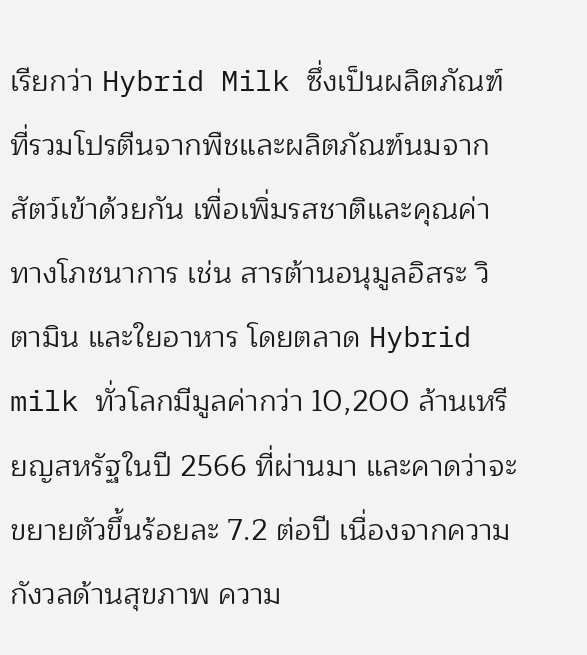เรียกว่า Hybrid Milk ซึ่งเป็นผลิตภัณฑ์ที่รวมโปรตีนจากพืชและผลิตภัณฑ์นมจากสัตว์เข้าด้วยกัน เพื่อเพิ่มรสชาติและคุณค่าทางโภชนาการ เช่น สารต้านอนุมูลอิสระ วิตามิน และใยอาหาร โดยตลาด Hybrid milk ทั่วโลกมีมูลค่ากว่า 10,200 ล้านเหรียญสหรัฐในปี 2566 ที่ผ่านมา และคาดว่าจะขยายตัวขึ้นร้อยละ 7.2 ต่อปี เนื่องจากความกังวลด้านสุขภาพ ความ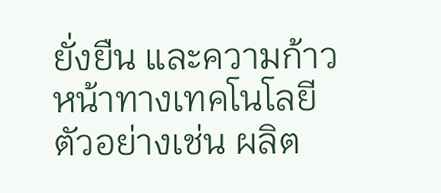ยั่งยืน และความก้าวหน้าทางเทคโนโลยี ตัวอย่างเช่น ผลิต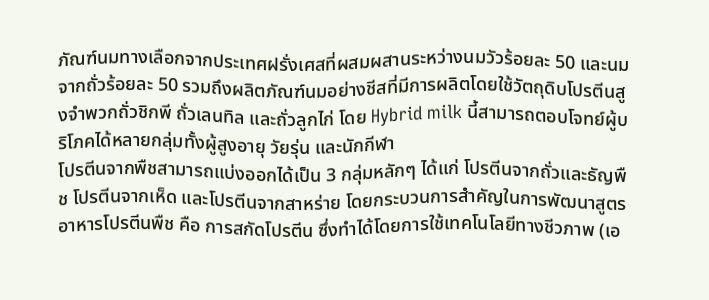ภัณฑ์นมทางเลือกจากประเทศฝรั่งเศสที่ผสมผสานระหว่างนมวัวร้อยละ 50 และนมจากถั่วร้อยละ 50 รวมถึงผลิตภัณฑ์นมอย่างชีสที่มีการผลิตโดยใช้วัตถุดิบโปรตีนสูงจำพวกถั่วชิกพี ถั่วเลนทิล และถั่วลูกไก่ โดย Hybrid milk นี้สามารถตอบโจทย์ผู้บริโภคได้หลายกลุ่มทั้งผู้สูงอายุ วัยรุ่น และนักกีฬา
โปรตีนจากพืชสามารถแบ่งออกได้เป็น 3 กลุ่มหลักๆ ได้แก่ โปรตีนจากถั่วและธัญพืช โปรตีนจากเห็ด และโปรตีนจากสาหร่าย โดยกระบวนการสำคัญในการพัฒนาสูตรอาหารโปรตีนพืช คือ การสกัดโปรตีน ซึ่งทำได้โดยการใช้เทคโนโลยีทางชีวภาพ (เอ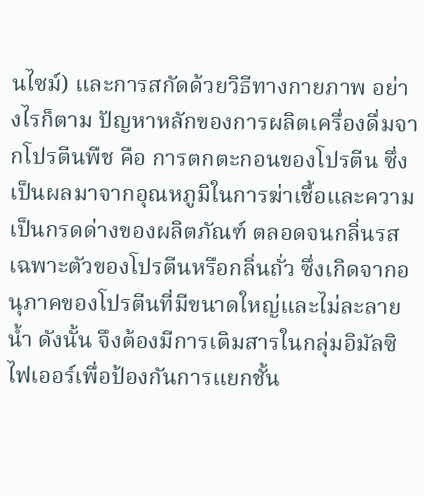นไซม์) และการสกัดด้วยวิธีทางกายภาพ อย่างไรก็ตาม ปัญหาหลักของการผลิตเครื่องดื่มจากโปรตีนพืช คือ การตกตะกอนของโปรตีน ซึ่งเป็นผลมาจากอุณหภูมิในการฆ่าเชื้อและความเป็นกรดด่างของผลิตภัณฑ์ ตลอดจนกลิ่นรสเฉพาะตัวของโปรตีนหรือกลิ่นถั่ว ซึ่งเกิดจากอนุภาคของโปรตีนที่มีขนาดใหญ่และไม่ละลายน้ำ ดังนั้น จึงต้องมีการเติมสารในกลุ่มอิมัลซิไฟเออร์เพื่อป้องกันการแยกชั้น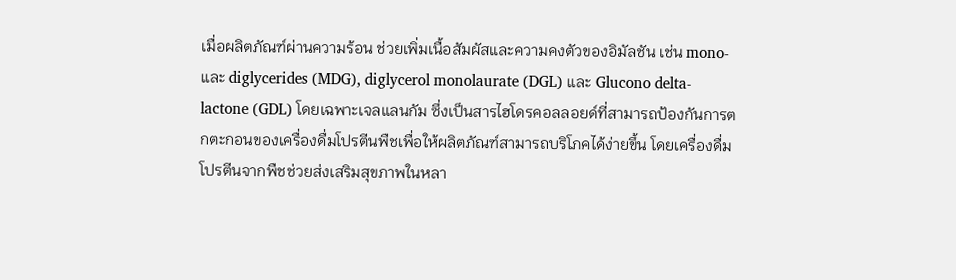เมื่อผลิตภัณฑ์ผ่านความร้อน ช่วยเพิ่มเนื้อสัมผัสและความคงตัวของอิมัลชัน เช่น mono- และ diglycerides (MDG), diglycerol monolaurate (DGL) และ Glucono delta-lactone (GDL) โดยเฉพาะเจลแลนกัม ซึ่งเป็นสารไฮโดรคอลลอยด์ที่สามารถป้องกันการตกตะกอนของเครื่องดื่มโปรตีนพืชเพื่อให้ผลิตภัณฑ์สามารถบริโภคได้ง่ายขึ้น โดยเครื่องดื่มโปรตีนจากพืชช่วยส่งเสริมสุขภาพในหลา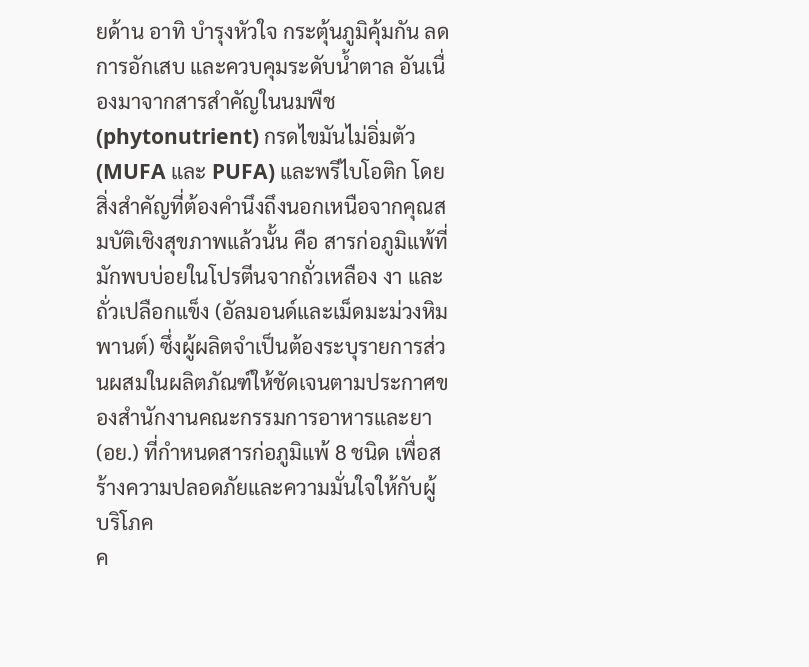ยด้าน อาทิ บำรุงหัวใจ กระตุ้นภูมิคุ้มกัน ลดการอักเสบ และควบคุมระดับน้ำตาล อันเนื่องมาจากสารสำคัญในนมพืช (phytonutrient) กรดไขมันไม่อิ่มตัว (MUFA และ PUFA) และพรีไบโอติก โดยสิ่งสำคัญที่ต้องคำนึงถึงนอกเหนือจากคุณสมบัติเชิงสุขภาพแล้วนั้น คือ สารก่อภูมิแพ้ที่มักพบบ่อยในโปรตีนจากถั่วเหลือง งา และถั่วเปลือกแข็ง (อัลมอนด์และเม็ดมะม่วงหิมพานต์) ซึ่งผู้ผลิตจำเป็นต้องระบุรายการส่วนผสมในผลิตภัณฑ์ให้ชัดเจนตามประกาศของสำนักงานคณะกรรมการอาหารและยา (อย.) ที่กำหนดสารก่อภูมิแพ้ 8 ชนิด เพื่อสร้างความปลอดภัยและความมั่นใจให้กับผู้บริโภค
ค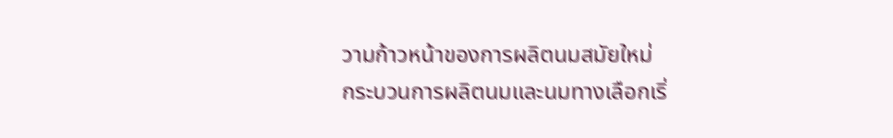วามก้าวหน้าของการผลิตนมสมัยใหม่
กระบวนการผลิตนมและนมทางเลือกเริ่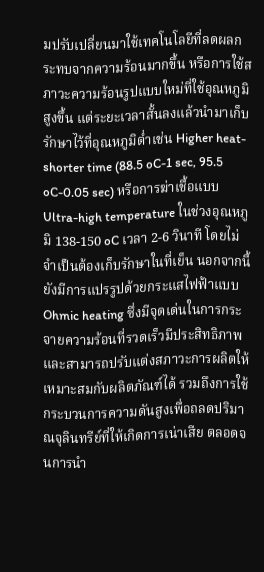มปรับเปลี่ยนมาใช้เทคโนโลยีที่ลดผลกระทบจากความร้อนมากขึ้น หรือการใช้สภาวะความร้อนรูปแบบใหม่ที่ใช้อุณหภูมิสูงขึ้น แต่ระยะเวลาสั้นลงแล้วนำมาเก็บรักษาไว้ที่อุณหภูมิต่ำเช่น Higher heat-shorter time (88.5 oC-1 sec, 95.5 oC-0.05 sec) หรือการฆ่าเชื้อแบบ Ultra-high temperature ในช่วงอุณหภูมิ 138-150 oC เวลา 2-6 วินาที โดยไม่จำเป็นต้องเก็บรักษาในที่เย็น นอกจากนี้ยังมีการแปรรูปด้วยกระแสไฟฟ้าแบบ Ohmic heating ซึ่งมีจุดเด่นในการกระจายความร้อนที่รวดเร็วมีประสิทธิภาพ และสามารถปรับแต่งสภาวะการผลิตให้เหมาะสมกับผลิตภัณฑ์ได้ รวมถึงการใช้กระบวนการความดันสูงเพื่อถลดปริมาณจุลินทรีย์ที่ให้เกิดการเน่าเสีย ตลอดจนการนำ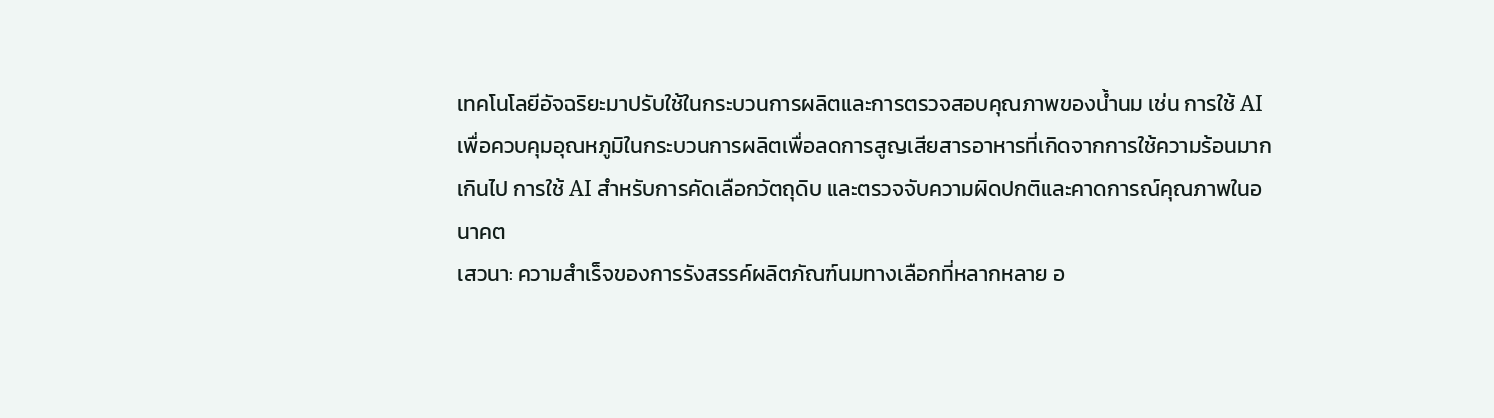เทคโนโลยีอัจฉริยะมาปรับใช้ในกระบวนการผลิตและการตรวจสอบคุณภาพของน้ำนม เช่น การใช้ AI เพื่อควบคุมอุณหภูมิในกระบวนการผลิตเพื่อลดการสูญเสียสารอาหารที่เกิดจากการใช้ความร้อนมากเกินไป การใช้ AI สำหรับการคัดเลือกวัตถุดิบ และตรวจจับความผิดปกติและคาดการณ์คุณภาพในอนาคต
เสวนา: ความสำเร็จของการรังสรรค์ผลิตภัณฑ์นมทางเลือกที่หลากหลาย อ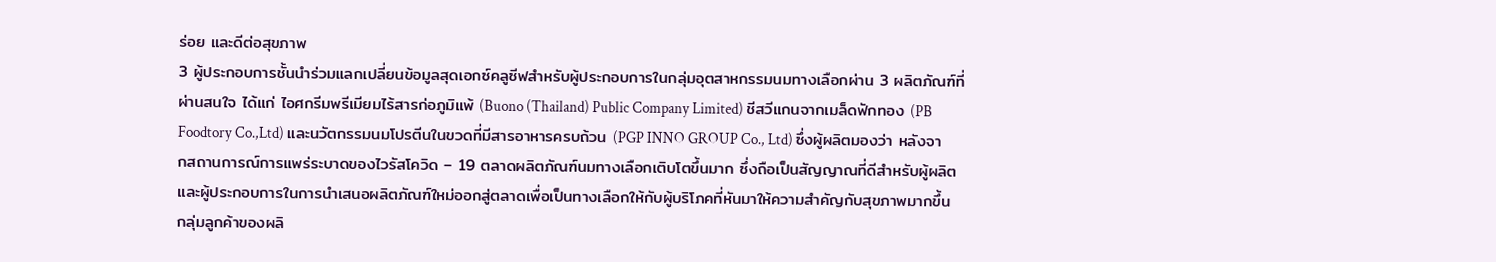ร่อย และดีต่อสุขภาพ
3 ผู้ประกอบการชั้นนำร่วมแลกเปลี่ยนข้อมูลสุดเอกซ์คลูซีฟสำหรับผู้ประกอบการในกลุ่มอุตสาหกรรมนมทางเลือกผ่าน 3 ผลิตภัณฑ์ที่ผ่านสนใจ ได้แก่ ไอศกรีมพรีเมียมไร้สารก่อภูมิแพ้ (Buono (Thailand) Public Company Limited) ชีสวีแกนจากเมล็ดฟักทอง (PB Foodtory Co.,Ltd) และนวัตกรรมนมโปรตีนในขวดที่มีสารอาหารครบถ้วน (PGP INNO GROUP Co., Ltd) ซึ่งผู้ผลิตมองว่า หลังจากสถานการณ์การแพร่ระบาดของไวรัสโควิด – 19 ตลาดผลิตภัณฑ์นมทางเลือกเติบโตขึ้นมาก ซึ่งถือเป็นสัญญาณที่ดีสำหรับผู้ผลิตและผู้ประกอบการในการนำเสนอผลิตภัณฑ์ใหม่ออกสู่ตลาดเพื่อเป็นทางเลือกให้กับผู้บริโภคที่หันมาให้ความสำคัญกับสุขภาพมากขึ้น
กลุ่มลูกค้าของผลิ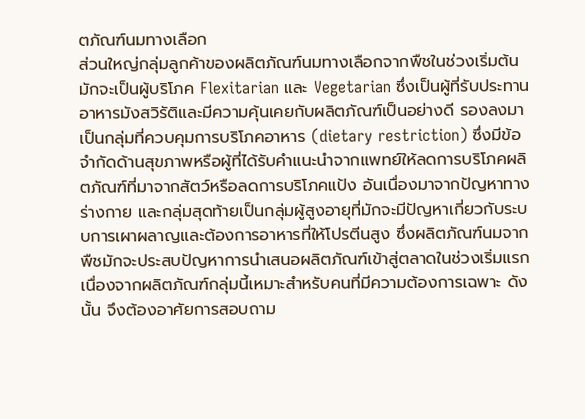ตภัณฑ์นมทางเลือก
ส่วนใหญ่กลุ่มลูกค้าของผลิตภัณฑ์นมทางเลือกจากพืชในช่วงเริ่มต้นมักจะเป็นผู้บริโภค Flexitarian และ Vegetarian ซึ่งเป็นผู้ที่รับประทานอาหารมังสวิรัติและมีความคุ้นเคยกับผลิตภัณฑ์เป็นอย่างดี รองลงมาเป็นกลุ่มที่ควบคุมการบริโภคอาหาร (dietary restriction) ซึ่งมีข้อจำกัดด้านสุขภาพหรือผู้ที่ได้รับคำแนะนำจากแพทย์ให้ลดการบริโภคผลิตภัณฑ์ที่มาจากสัตว์หรือลดการบริโภคแป้ง อันเนื่องมาจากปัญหาทางร่างกาย และกลุ่มสุดท้ายเป็นกลุ่มผู้สูงอายุที่มักจะมีปัญหาเกี่ยวกับระบบการเผาผลาญและต้องการอาหารที่ให้โปรตีนสูง ซึ่งผลิตภัณฑ์นมจากพืชมักจะประสบปัญหาการนำเสนอผลิตภัณฑ์เข้าสู่ตลาดในช่วงเริ่มแรก เนื่องจากผลิตภัณฑ์กลุ่มนี้เหมาะสำหรับคนที่มีความต้องการเฉพาะ ดังนั้น จึงต้องอาศัยการสอบถาม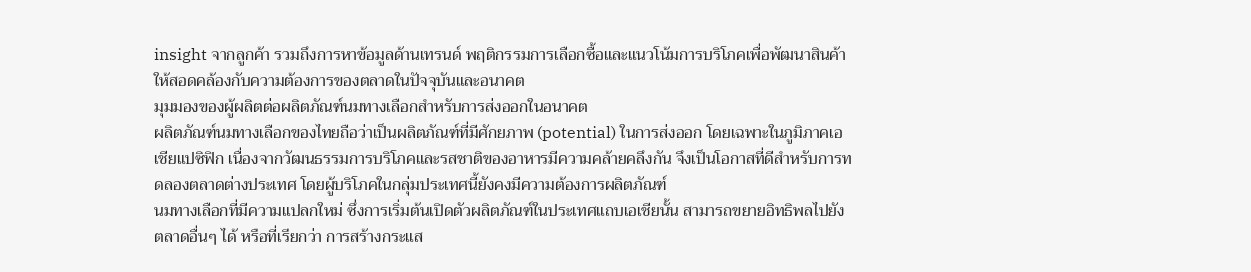insight จากลูกค้า รวมถึงการหาข้อมูลด้านเทรนด์ พฤติกรรมการเลือกซื้อและแนวโน้มการบริโภคเพื่อพัฒนาสินค้าให้สอดคล้องกับความต้องการของตลาดในปัจจุบันและอนาคต
มุมมองของผู้ผลิตต่อผลิตภัณฑ์นมทางเลือกสำหรับการส่งออกในอนาคต
ผลิตภัณฑ์นมทางเลือกของไทยถือว่าเป็นผลิตภัณฑ์ที่มีศักยภาพ (potential) ในการส่งออก โดยเฉพาะในภูมิภาคเอเชียแปซิฟิก เนื่องจากวัฒนธรรมการบริโภคและรสชาติของอาหารมีความคล้ายคลึงกัน จึงเป็นโอกาสที่ดีสำหรับการทดลองตลาดต่างประเทศ โดยผู้บริโภคในกลุ่มประเทศนี้ยังคงมีความต้องการผลิตภัณฑ์
นมทางเลือกที่มีความแปลกใหม่ ซึ่งการเริ่มต้นเปิดตัวผลิตภัณฑ์ในประเทศแถบเอเชียนั้น สามารถขยายอิทธิพลไปยังตลาดอื่นๆ ได้ หรือที่เรียกว่า การสร้างกระแส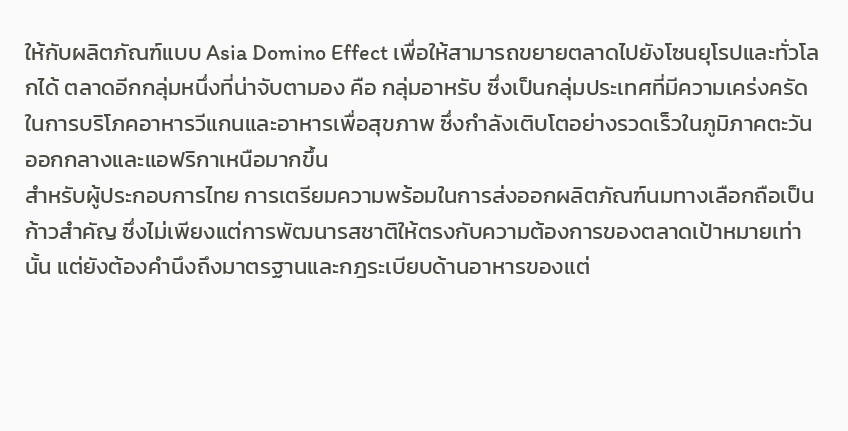ให้กับผลิตภัณฑ์แบบ Asia Domino Effect เพื่อให้สามารถขยายตลาดไปยังโซนยุโรปและทั่วโลกได้ ตลาดอีกกลุ่มหนึ่งที่น่าจับตามอง คือ กลุ่มอาหรับ ซึ่งเป็นกลุ่มประเทศที่มีความเคร่งครัดในการบริโภคอาหารวีแกนและอาหารเพื่อสุขภาพ ซึ่งกำลังเติบโตอย่างรวดเร็วในภูมิภาคตะวันออกกลางและแอฟริกาเหนือมากขึ้น
สำหรับผู้ประกอบการไทย การเตรียมความพร้อมในการส่งออกผลิตภัณฑ์นมทางเลือกถือเป็นก้าวสำคัญ ซึ่งไม่เพียงแต่การพัฒนารสชาติให้ตรงกับความต้องการของตลาดเป้าหมายเท่านั้น แต่ยังต้องคำนึงถึงมาตรฐานและกฎระเบียบด้านอาหารของแต่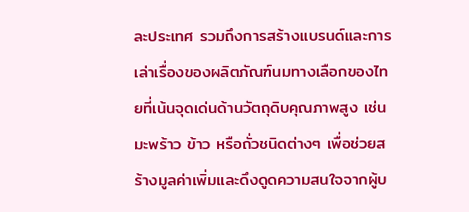ละประเทศ รวมถึงการสร้างแบรนด์และการเล่าเรื่องของผลิตภัณฑ์นมทางเลือกของไทยที่เน้นจุดเด่นด้านวัตถุดิบคุณภาพสูง เช่น มะพร้าว ข้าว หรือถั่วชนิดต่างๆ เพื่อช่วยสร้างมูลค่าเพิ่มและดึงดูดความสนใจจากผู้บ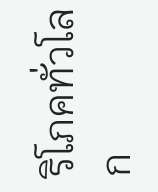ริโภคทั่วโลก